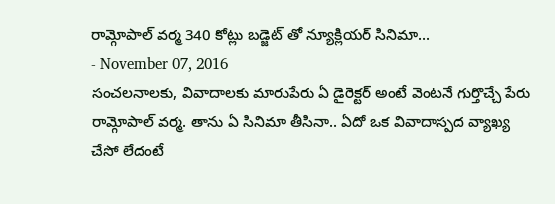రామ్గోపాల్ వర్మ 340 కోట్లు బడ్జెట్ తో న్యూక్లియర్ సినిమా...
- November 07, 2016
సంచలనాలకు, వివాదాలకు మారుపేరు ఏ డైరెక్టర్ అంటే వెంటనే గుర్తొచ్చే పేరు రామ్గోపాల్ వర్మ. తాను ఏ సినిమా తీసినా.. ఏదో ఒక వివాదాస్పద వ్యాఖ్య చేసో లేదంటే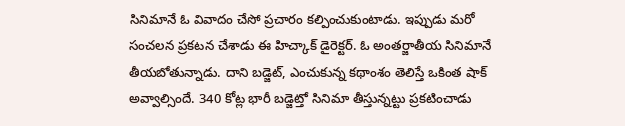సినిమానే ఓ వివాదం చేసో ప్రచారం కల్పించుకుంటాడు. ఇప్పుడు మరో సంచలన ప్రకటన చేశాడు ఈ హిచ్కాక్ డైరెక్టర్. ఓ అంతర్జాతీయ సినిమానే తీయబోతున్నాడు. దాని బడ్జెట్, ఎంచుకున్న కథాంశం తెలిస్తే ఒకింత షాక్ అవ్వాల్సిందే. 340 కోట్ల భారీ బడ్జెట్తో సినిమా తీస్తున్నట్టు ప్రకటించాడు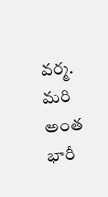వర్మ. మరి అంత భారీ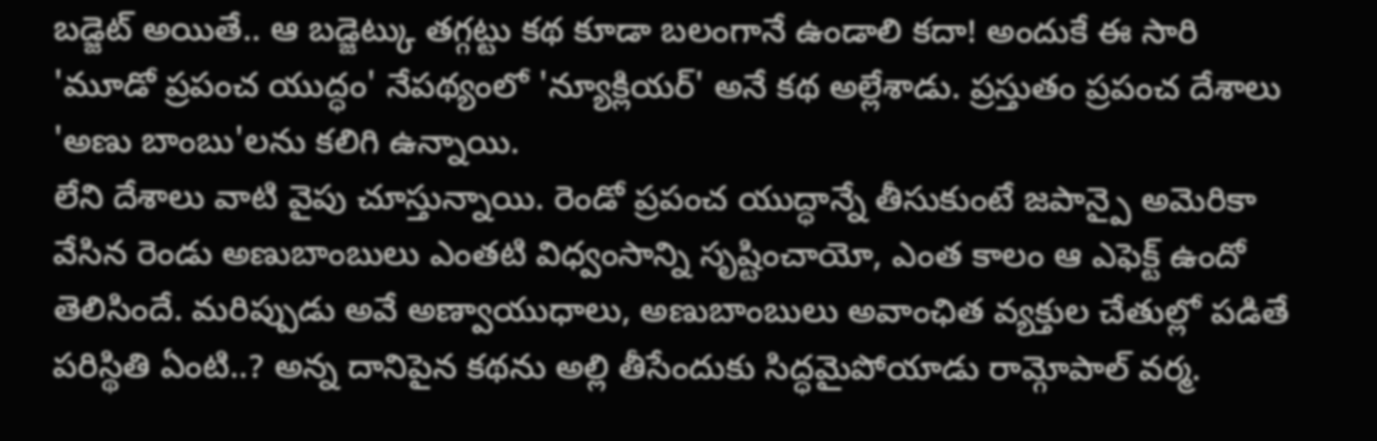బడ్జెట్ అయితే.. ఆ బడ్జెట్కు తగ్గట్టు కథ కూడా బలంగానే ఉండాలి కదా! అందుకే ఈ సారి 'మూడో ప్రపంచ యుద్ధం' నేపథ్యంలో 'న్యూక్లియర్' అనే కథ అల్లేశాడు. ప్రస్తుతం ప్రపంచ దేశాలు 'అణు బాంబు'లను కలిగి ఉన్నాయి.
లేని దేశాలు వాటి వైపు చూస్తున్నాయి. రెండో ప్రపంచ యుద్ధాన్నే తీసుకుంటే జపాన్పై అమెరికా వేసిన రెండు అణుబాంబులు ఎంతటి విధ్వంసాన్ని సృష్టించాయో, ఎంత కాలం ఆ ఎఫెక్ట్ ఉందో తెలిసిందే. మరిప్పుడు అవే అణ్వాయుధాలు, అణుబాంబులు అవాంఛిత వ్యక్తుల చేతుల్లో పడితే పరిస్థితి ఏంటి..? అన్న దానిపైన కథను అల్లి తీసేందుకు సిద్ధమైపోయాడు రామ్గోపాల్ వర్మ.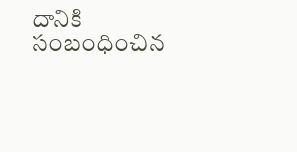దానికి సంబంధించిన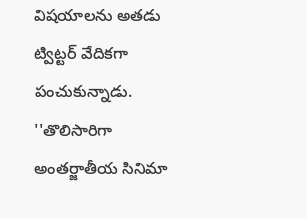విషయాలను అతడు ట్విట్టర్ వేదికగా పంచుకున్నాడు. ''తొలిసారిగా అంతర్జాతీయ సినిమా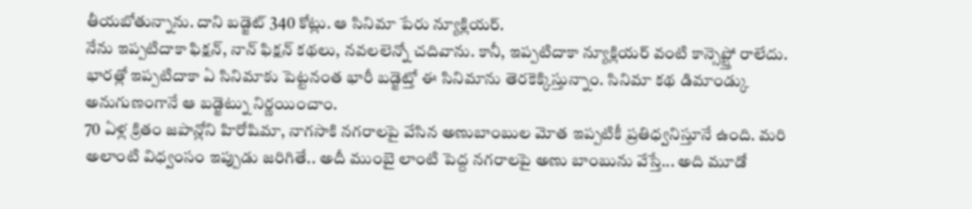తీయబోతున్నాను. దాని బడ్జెట్ 340 కోట్లు. ఆ సినిమా పేరు న్యూక్లియర్.
నేను ఇప్పటిదాకా ఫిక్షన్, నాన్ ఫిక్షన్ కథలు, నవలలెన్నో చదివాను. కానీ, ఇప్పటిదాకా న్యూక్లియర్ వంటి కాన్సెప్ట్తో రాలేదు. భారత్లో ఇప్పటిదాకా ఏ సినిమాకు పెట్టనంత భారీ బడ్జెట్తో ఈ సినిమాను తెరకెక్కిస్తున్నాం. సినిమా కథ డిమాండ్కు అనుగుణంగానే ఆ బడ్జెట్ను నిర్ణయించాం.
70 ఏళ్ల క్రితం జపాన్లోని హిరోషిమా, నాగసాకి నగరాలపై వేసిన అణుబాంబుల మోత ఇప్పటికీ ప్రతిధ్వనిస్తూనే ఉంది. మరి అలాంటి విధ్వంసం ఇప్పుడు జరిగితే.. అదీ ముంబై లాంటి పెద్ద నగరాలపై అణు బాంబును వేస్తే... అది మూడో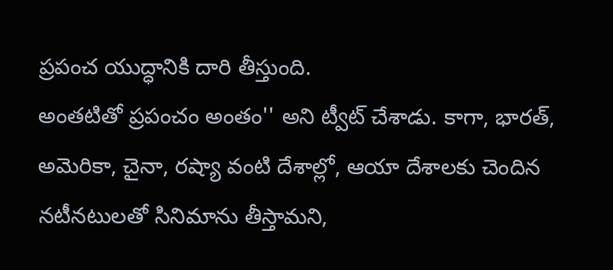ప్రపంచ యుద్ధానికి దారి తీస్తుంది.
అంతటితో ప్రపంచం అంతం'' అని ట్వీట్ చేశాడు. కాగా, భారత్, అమెరికా, చైనా, రష్యా వంటి దేశాల్లో, ఆయా దేశాలకు చెందిన నటీనటులతో సినిమాను తీస్తామని,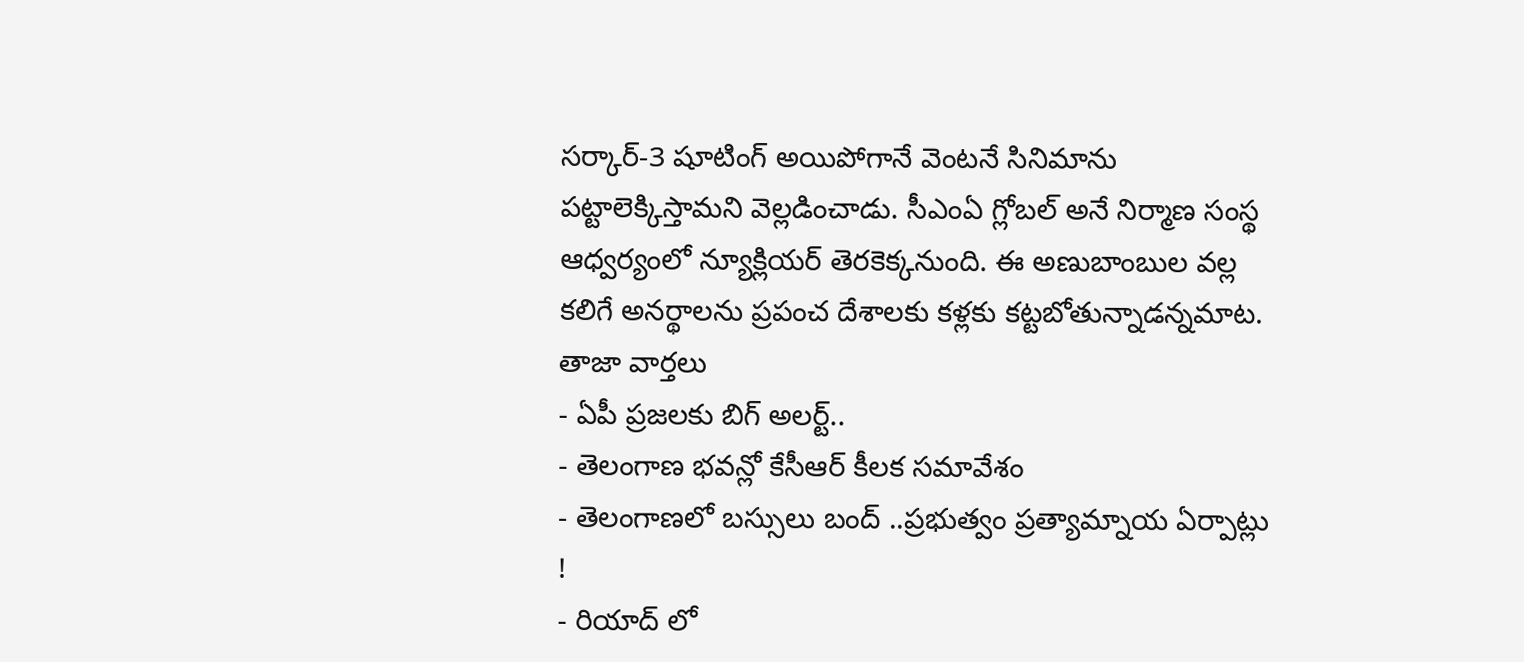సర్కార్-3 షూటింగ్ అయిపోగానే వెంటనే సినిమాను పట్టాలెక్కిస్తామని వెల్లడించాడు. సీఎంఏ గ్లోబల్ అనే నిర్మాణ సంస్థ ఆధ్వర్యంలో న్యూక్లియర్ తెరకెక్కనుంది. ఈ అణుబాంబుల వల్ల కలిగే అనర్థాలను ప్రపంచ దేశాలకు కళ్లకు కట్టబోతున్నాడన్నమాట.
తాజా వార్తలు
- ఏపీ ప్రజలకు బిగ్ అలర్ట్..
- తెలంగాణ భవన్లో కేసీఆర్ కీలక సమావేశం
- తెలంగాణలో బస్సులు బంద్ ..ప్రభుత్వం ప్రత్యామ్నాయ ఏర్పాట్లు !
- రియాద్ లో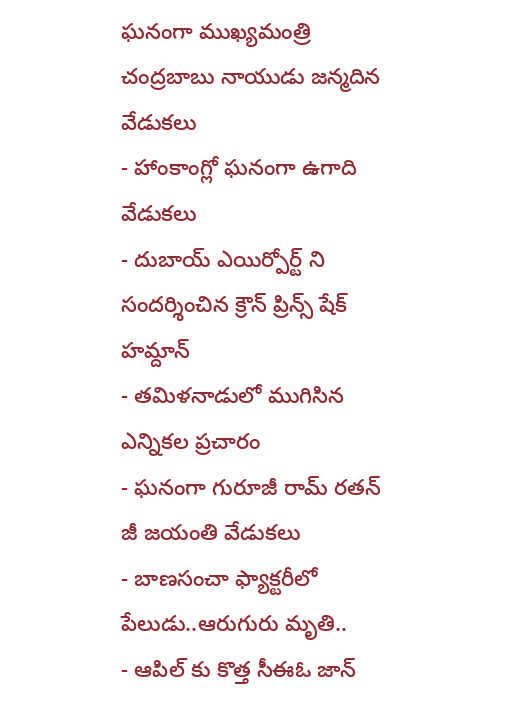ఘనంగా ముఖ్యమంత్రి చంద్రబాబు నాయుడు జన్మదిన వేడుకలు
- హాంకాంగ్లో ఘనంగా ఉగాది వేడుకలు
- దుబాయ్ ఎయిర్పోర్ట్ ని సందర్శించిన క్రౌన్ ప్రిన్స్ షేక్ హమ్దాన్
- తమిళనాడులో ముగిసిన ఎన్నికల ప్రచారం
- ఘనంగా గురూజీ రామ్ రతన్ జీ జయంతి వేడుకలు
- బాణసంచా ఫ్యాక్టరీలో పేలుడు..ఆరుగురు మృతి..
- ఆపిల్ కు కొత్త సీఈఓ జాన్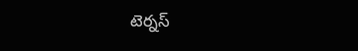టెర్నస్